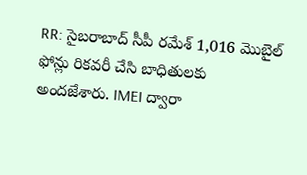RR: సైబరాబాద్ సీపీ రమేశ్ 1,016 మొబైల్ ఫోన్లు రికవరీ చేసి బాధితులకు అందజేశారు. IMEI ద్వారా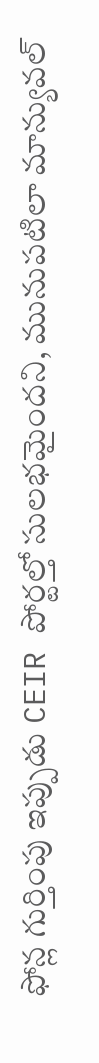ఫోన్ల గుర్తింపు ఇప్పుడు CEIR పోర్టల్తో సులభమైందని, మునుపటిలా మాన్యువల్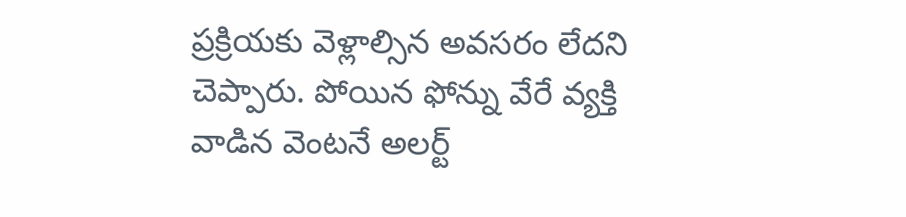ప్రక్రియకు వెళ్లాల్సిన అవసరం లేదని చెప్పారు. పోయిన ఫోన్ను వేరే వ్యక్తి వాడిన వెంటనే అలర్ట్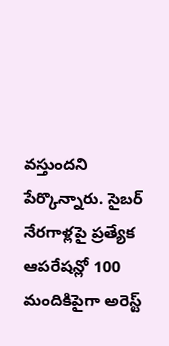వస్తుందని పేర్కొన్నారు. సైబర్ నేరగాళ్లపై ప్రత్యేక ఆపరేషన్లో 100 మందికిపైగా అరెస్ట్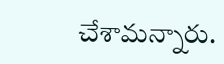చేశామన్నారు.